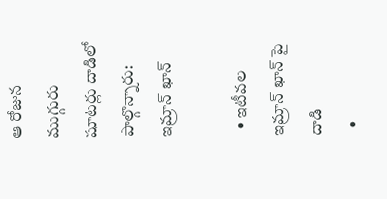ఆ రోజున ముగ్గురు షూటర్లు దాడిలో పాల్గొన్నారు: ఇమ్రాన్ ఖాన్

  • ఇటీవల ఇమ్రాన్ ఖాన్ పై దాడి
  •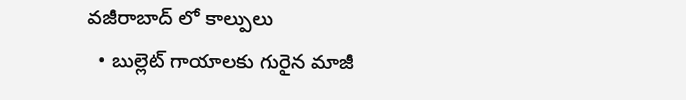వజీరాబాద్ లో కాల్పులు
  • బుల్లెట్ గాయాలకు గురైన మాజీ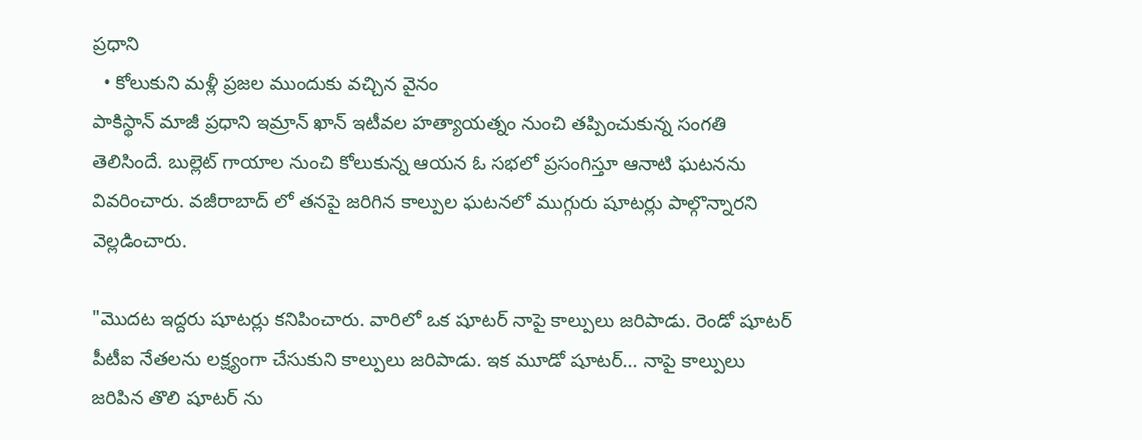ప్రధాని
  • కోలుకుని మళ్లీ ప్రజల ముందుకు వచ్చిన వైనం
పాకిస్థాన్ మాజీ ప్రధాని ఇమ్రాన్ ఖాన్ ఇటీవల హత్యాయత్నం నుంచి తప్పించుకున్న సంగతి తెలిసిందే. బుల్లెట్ గాయాల నుంచి కోలుకున్న ఆయన ఓ సభలో ప్రసంగిస్తూ ఆనాటి ఘటనను వివరించారు. వజీరాబాద్ లో తనపై జరిగిన కాల్పుల ఘటనలో ముగ్గురు షూటర్లు పాల్గొన్నారని వెల్లడించారు.

"మొదట ఇద్దరు షూటర్లు కనిపించారు. వారిలో ఒక షూటర్ నాపై కాల్పులు జరిపాడు. రెండో షూటర్ పీటీఐ నేతలను లక్ష్యంగా చేసుకుని కాల్పులు జరిపాడు. ఇక మూడో షూటర్... నాపై కాల్పులు జరిపిన తొలి షూటర్ ను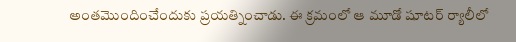అంతమొందించేందుకు ప్రయత్నించాడు. ఈ క్రమంలో ఆ మూడో షూటర్ ర్యాలీలో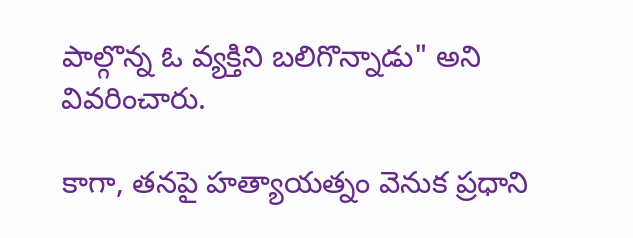పాల్గొన్న ఓ వ్యక్తిని బలిగొన్నాడు" అని వివరించారు.

కాగా, తనపై హత్యాయత్నం వెనుక ప్రధాని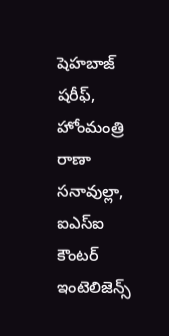షెహబాజ్ షరీఫ్, హోంమంత్రి రాణా సనావుల్లా, ఐఎస్ఐ కౌంటర్ ఇంటెలిజెన్స్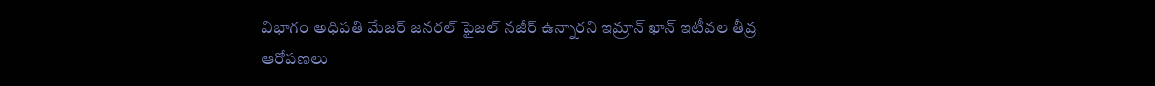విభాగం అధిపతి మేజర్ జనరల్ ఫైజల్ నజీర్ ఉన్నారని ఇమ్రాన్ ఖాన్ ఇటీవల తీవ్ర ఆరోపణలు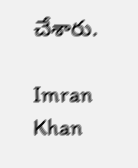చేశారు.

Imran Khan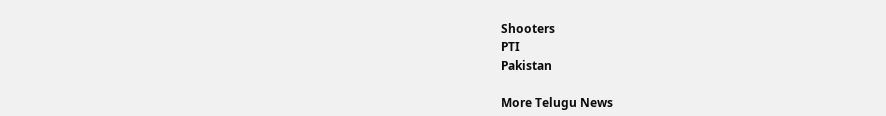Shooters
PTI
Pakistan

More Telugu News